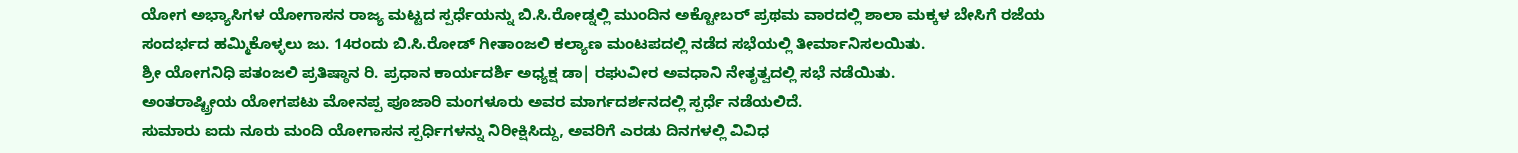ಯೋಗ ಅಭ್ಯಾಸಿಗಳ ಯೋಗಾಸನ ರಾಜ್ಯ ಮಟ್ಟದ ಸ್ಪರ್ಧೆಯನ್ನು ಬಿ.ಸಿ.ರೋಡ್ನಲ್ಲಿ ಮುಂದಿನ ಅಕ್ಟೋಬರ್ ಪ್ರಥಮ ವಾರದಲ್ಲಿ ಶಾಲಾ ಮಕ್ಕಳ ಬೇಸಿಗೆ ರಜೆಯ ಸಂದರ್ಭದ ಹಮ್ಮಿಕೊಳ್ಳಲು ಜು. 14ರಂದು ಬಿ.ಸಿ.ರೋಡ್ ಗೀತಾಂಜಲಿ ಕಲ್ಯಾಣ ಮಂಟಪದಲ್ಲಿ ನಡೆದ ಸಭೆಯಲ್ಲಿ ತೀರ್ಮಾನಿಸಲಯಿತು.
ಶ್ರೀ ಯೋಗನಿಧಿ ಪತಂಜಲಿ ಪ್ರತಿಷ್ಠಾನ ರಿ. ಪ್ರಧಾನ ಕಾರ್ಯದರ್ಶಿ ಅಧ್ಯಕ್ಷ ಡಾ| ರಘುವೀರ ಅವಧಾನಿ ನೇತೃತ್ವದಲ್ಲಿ ಸಭೆ ನಡೆಯಿತು.
ಅಂತರಾಷ್ಟ್ರೀಯ ಯೋಗಪಟು ಮೋನಪ್ಪ ಪೂಜಾರಿ ಮಂಗಳೂರು ಅವರ ಮಾರ್ಗದರ್ಶನದಲ್ಲಿ ಸ್ಪರ್ಧೆ ನಡೆಯಲಿದೆ.
ಸುಮಾರು ಐದು ನೂರು ಮಂದಿ ಯೋಗಾಸನ ಸ್ಪರ್ಧಿಗಳನ್ನು ನಿರೀಕ್ಷಿಸಿದ್ದು, ಅವರಿಗೆ ಎರಡು ದಿನಗಳಲ್ಲಿ ವಿವಿಧ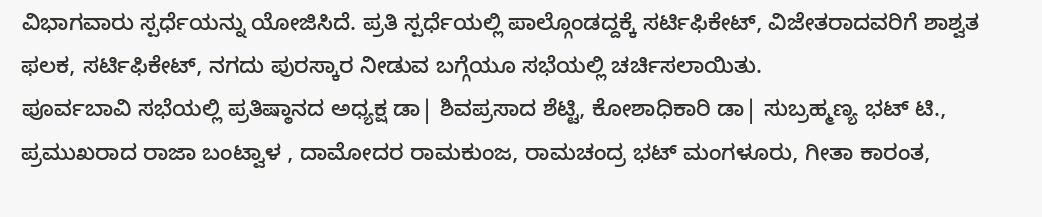ವಿಭಾಗವಾರು ಸ್ಪರ್ಧೆಯನ್ನು ಯೋಜಿಸಿದೆ. ಪ್ರತಿ ಸ್ಪರ್ಧೆಯಲ್ಲಿ ಪಾಲ್ಗೊಂಡದ್ದಕ್ಕೆ ಸರ್ಟಿಫಿಕೇಟ್, ವಿಜೇತರಾದವರಿಗೆ ಶಾಶ್ವತ ಫಲಕ, ಸರ್ಟಿಫಿಕೇಟ್, ನಗದು ಪುರಸ್ಕಾರ ನೀಡುವ ಬಗ್ಗೆಯೂ ಸಭೆಯಲ್ಲಿ ಚರ್ಚಿಸಲಾಯಿತು.
ಪೂರ್ವಬಾವಿ ಸಭೆಯಲ್ಲಿ ಪ್ರತಿಷ್ಠಾನದ ಅಧ್ಯಕ್ಷ ಡಾ| ಶಿವಪ್ರಸಾದ ಶೆಟ್ಟಿ, ಕೋಶಾಧಿಕಾರಿ ಡಾ| ಸುಬ್ರಹ್ಮಣ್ಯ ಭಟ್ ಟಿ., ಪ್ರಮುಖರಾದ ರಾಜಾ ಬಂಟ್ವಾಳ , ದಾಮೋದರ ರಾಮಕುಂಜ, ರಾಮಚಂದ್ರ ಭಟ್ ಮಂಗಳೂರು, ಗೀತಾ ಕಾರಂತ,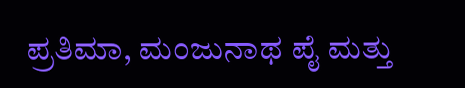ಪ್ರತಿಮಾ, ಮಂಜುನಾಥ ಪೈ ಮತ್ತು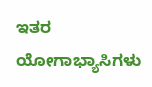ಇತರ ಯೋಗಾಭ್ಯಾಸಿಗಳು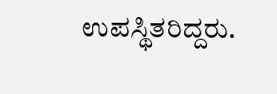ಉಪಸ್ಥಿತರಿದ್ದರು.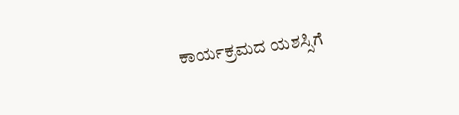ಕಾರ್ಯಕ್ರಮದ ಯಶಸ್ಸಿಗೆ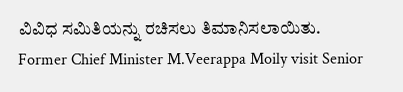ವಿವಿಧ ಸಮಿತಿಯನ್ನು ರಚಿಸಲು ತಿಮಾನಿಸಲಾಯಿತು.
Former Chief Minister M.Veerappa Moily visit Senior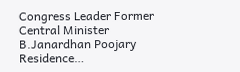Congress Leader Former Central Minister B.Janardhan Poojary Residence…